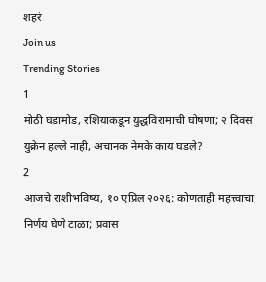शहरं
Join us
Trending Stories
1
मोठी घडामोड, रशियाकडून युद्धविरामाची घोषणा; २ दिवस युक्रेन हल्ले नाही, अचानक नेमके काय घडले?
2
आजचे राशीभविष्य, १० एप्रिल २०२६: कोणताही महत्त्वाचा निर्णय घेणे टाळा; प्रवास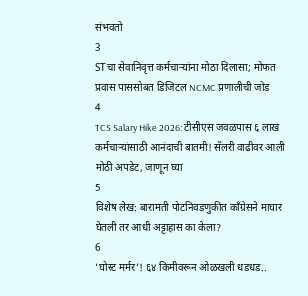संभवतो
3
STचा सेवानिवृत्त कर्मचाऱ्यांना मोठा दिलासा; मोफत प्रवास पाससोबत डिजिटल NCMC प्रणालीची जोड
4
TCS Salary Hike 2026: टीसीएस जवळपास ६ लाख कर्मचाऱ्यांसाठी आनंदाची बातमी! सॅलरी वाढीवर आली मोठी अपडेट, जाणून घ्या
5
विशेष लेख: बारामती पोटनिवडणुकीत काँग्रेसने माघार घेतली तर आधी अट्टाहास का केला?
6
‘घोस्ट मर्मर’! ६४ किमीवरून ओळखली धडधड..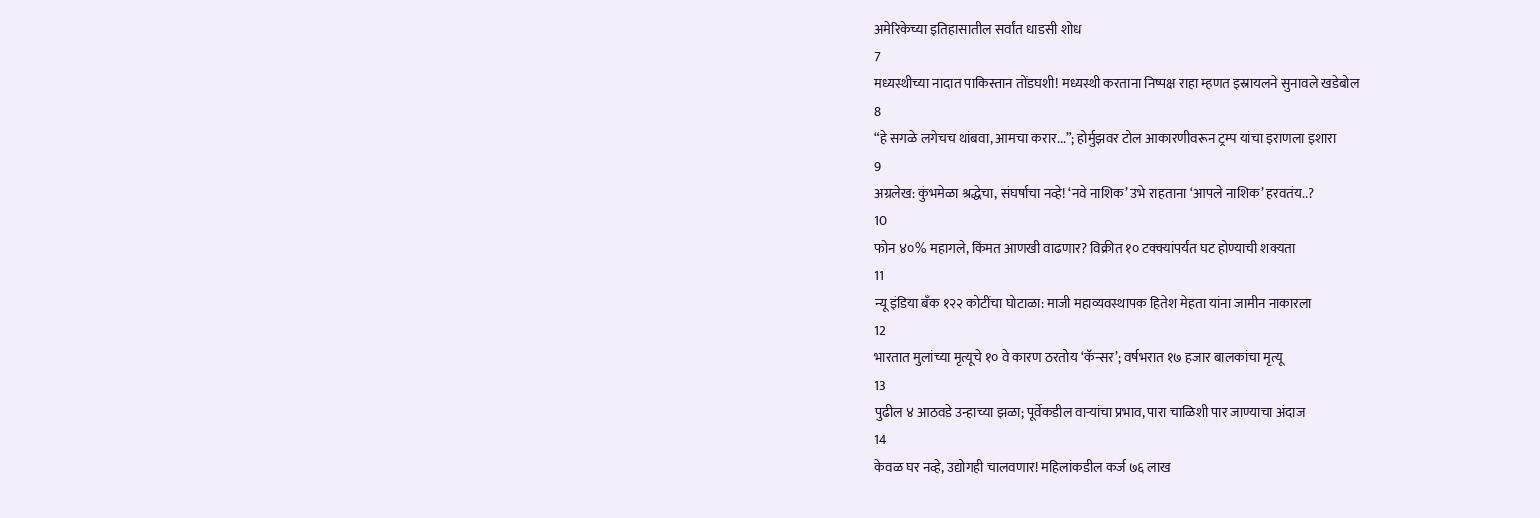अमेरिकेच्या इतिहासातील सर्वांत धाडसी शोध
7
मध्यस्थीच्या नादात पाकिस्तान तोंडघशी! मध्यस्थी करताना निष्पक्ष राहा म्हणत इस्रायलने सुनावले खडेबोल
8
“हे सगळे लगेचच थांबवा, आमचा करार...”; होर्मुझवर टोल आकारणीवरून ट्रम्प यांचा इराणला इशारा
9
अग्रलेख: कुंभमेळा श्रद्धेचा, संघर्षाचा नव्हे! ‘नवे नाशिक’ उभे राहताना ‘आपले नाशिक’ हरवतंय..?
10
फोन ४०% महागले, किंमत आणखी वाढणार? विक्रीत १० टक्क्यांपर्यंत घट होण्याची शक्यता
11
न्यू इंडिया बँक १२२ कोटींचा घोटाळा: माजी महाव्यवस्थापक हितेश मेहता यांना जामीन नाकारला
12
भारतात मुलांच्या मृत्यूचे १० वे कारण ठरतोय ‘कॅन्सर’; वर्षभरात १७ हजार बालकांचा मृत्यू
13
पुढील ४ आठवडे उन्हाच्या झळा; पूर्वेकडील वाऱ्यांचा प्रभाव, पारा चाळिशी पार जाण्याचा अंदाज
14
केवळ घर नव्हे, उद्योगही चालवणार! महिलांकडील कर्ज ७६ लाख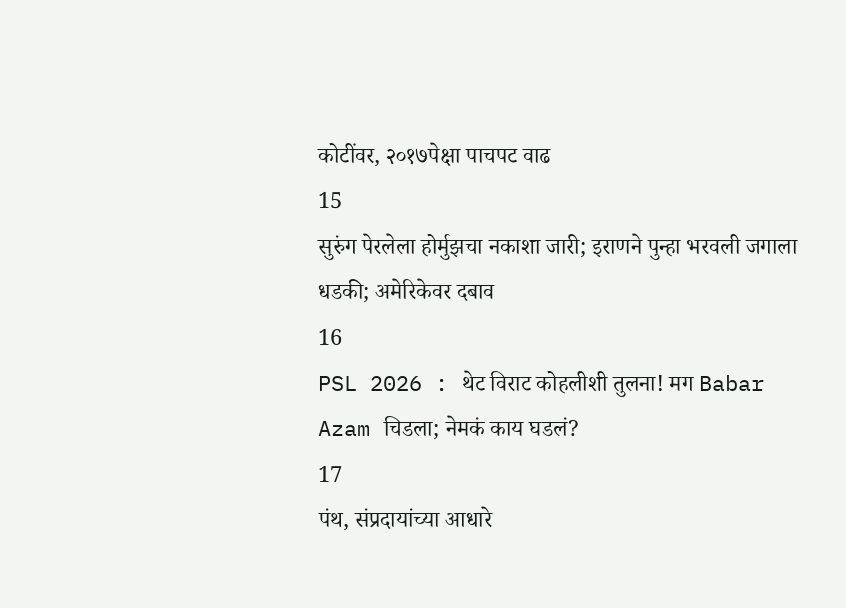कोटींवर, २०१७पेक्षा पाचपट वाढ
15
सुरुंग पेरलेला होर्मुझचा नकाशा जारी; इराणने पुन्हा भरवली जगाला धडकी; अमेरिकेवर दबाव
16
PSL 2026 : थेट विराट कोहलीशी तुलना! मग Babar Azam चिडला; नेमकं काय घडलं?
17
पंथ, संप्रदायांच्या आधारे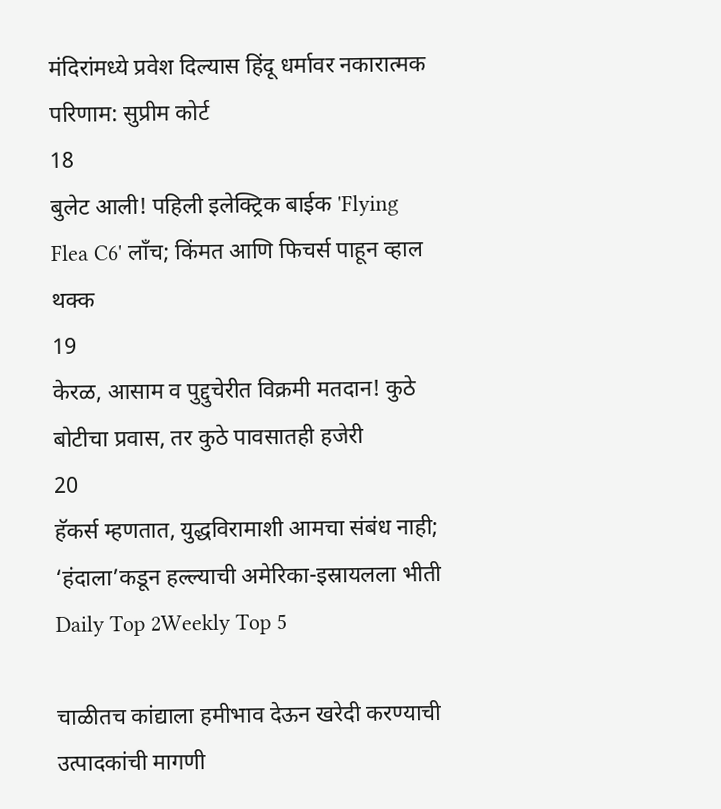मंदिरांमध्ये प्रवेश दिल्यास हिंदू धर्मावर नकारात्मक परिणाम: सुप्रीम कोर्ट
18
बुलेट आली! पहिली इलेक्ट्रिक बाईक 'Flying Flea C6' लाँच; किंमत आणि फिचर्स पाहून व्हाल थक्क
19
केरळ, आसाम व पुद्दुचेरीत विक्रमी मतदान! कुठे बोटीचा प्रवास, तर कुठे पावसातही हजेरी
20
हॅकर्स म्हणतात, युद्धविरामाशी आमचा संबंध नाही; ‘हंदाला’कडून हल्ल्याची अमेरिका-इस्रायलला भीती
Daily Top 2Weekly Top 5

चाळीतच कांद्याला हमीभाव देऊन खरेदी करण्याची उत्पादकांची मागणी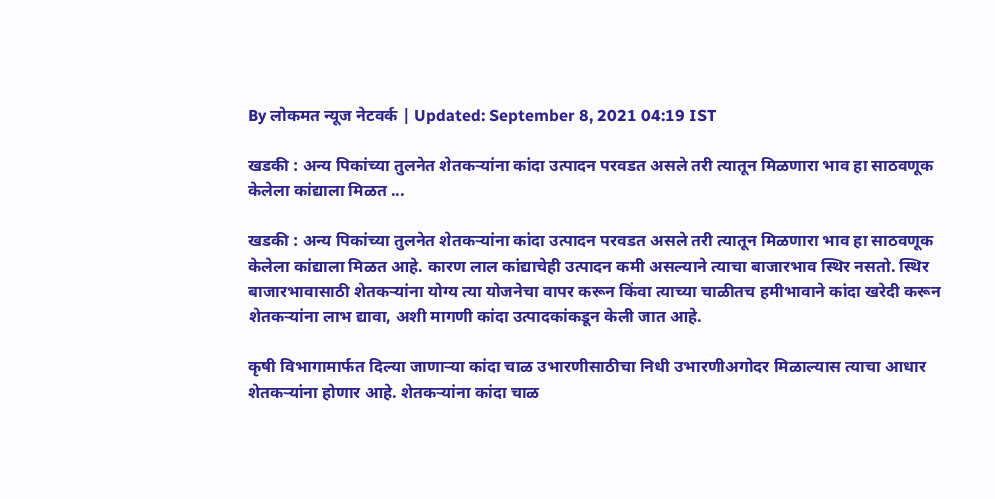By लोकमत न्यूज नेटवर्क | Updated: September 8, 2021 04:19 IST

खडकी : अन्य पिकांच्या तुलनेत शेतकऱ्यांना कांदा उत्पादन परवडत असले तरी त्यातून मिळणारा भाव हा साठवणूक केलेला कांद्याला मिळत ...

खडकी : अन्य पिकांच्या तुलनेत शेतकऱ्यांना कांदा उत्पादन परवडत असले तरी त्यातून मिळणारा भाव हा साठवणूक केलेला कांद्याला मिळत आहे. कारण लाल कांद्याचेही उत्पादन कमी असल्याने त्याचा बाजारभाव स्थिर नसतो. स्थिर बाजारभावासाठी शेतकऱ्यांना योग्य त्या योजनेचा वापर करून किंवा त्याच्या चाळीतच हमीभावाने कांदा खरेदी करून शेतकऱ्यांना लाभ द्यावा, अशी मागणी कांदा उत्पादकांकडून केली जात आहे.

कृषी विभागामार्फत दिल्या जाणाऱ्या कांदा चाळ उभारणीसाठीचा निधी उभारणीअगोदर मिळाल्यास त्याचा आधार शेतकऱ्यांना होणार आहे. शेतकऱ्यांना कांदा चाळ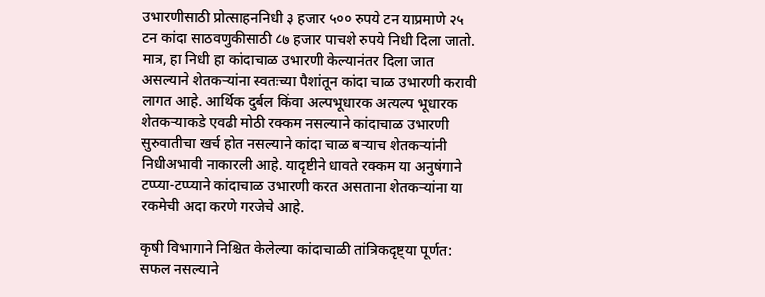उभारणीसाठी प्रोत्साहननिधी ३ हजार ५०० रुपये टन याप्रमाणे २५ टन कांदा साठवणुकीसाठी ८७ हजार पाचशे रुपये निधी दिला जातो. मात्र, हा निधी हा कांदाचाळ उभारणी केल्यानंतर दिला जात असल्याने शेतकऱ्यांना स्वतःच्या पैशांतून कांदा चाळ उभारणी करावी लागत आहे. आर्थिक दुर्बल किंवा अल्पभूधारक अत्यल्प भूधारक शेतकऱ्याकडे एवढी मोठी रक्कम नसल्याने कांदाचाळ उभारणी सुरुवातीचा खर्च होत नसल्याने कांदा चाळ बऱ्याच शेतकऱ्यांनी निधीअभावी नाकारली आहे. यादृष्टीने धावते रक्कम या अनुषंगाने टप्प्या-टप्प्याने कांदाचाळ उभारणी करत असताना शेतकऱ्यांना या रकमेची अदा करणे गरजेचे आहे.

कृषी विभागाने निश्चित केलेल्या कांदाचाळी तांत्रिकदृष्ट्या पूर्णत: सफल नसल्याने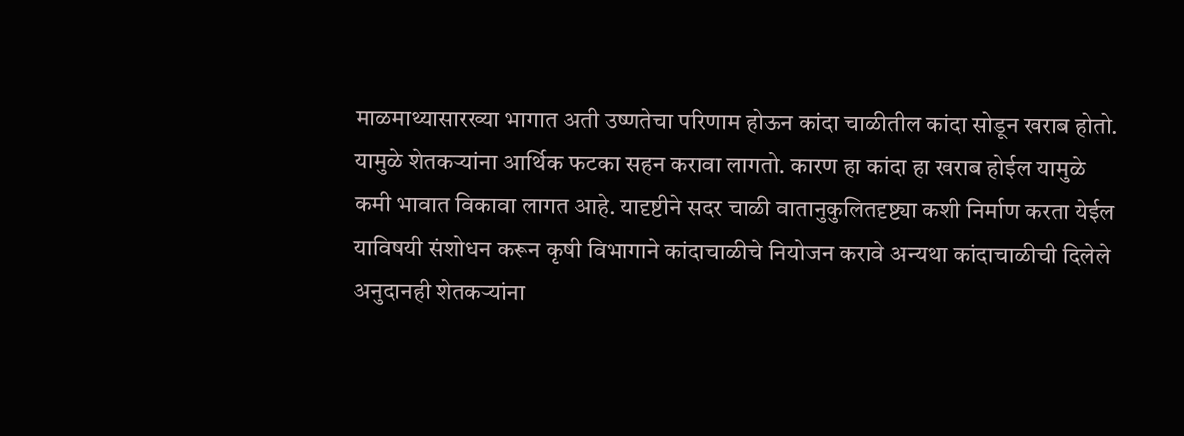माळमाथ्यासारख्या भागात अती उष्णतेचा परिणाम होऊन कांदा चाळीतील कांदा सोडून खराब होतो. यामुळे शेतकऱ्यांना आर्थिक फटका सहन करावा लागतो. कारण हा कांदा हा खराब होईल यामुळे कमी भावात विकावा लागत आहे. यादृष्टीने सदर चाळी वातानुकुलितदृष्ट्या कशी निर्माण करता येईल याविषयी संशोधन करून कृषी विभागाने कांदाचाळीचे नियोजन करावे अन्यथा कांदाचाळीची दिलेले अनुदानही शेतकऱ्यांना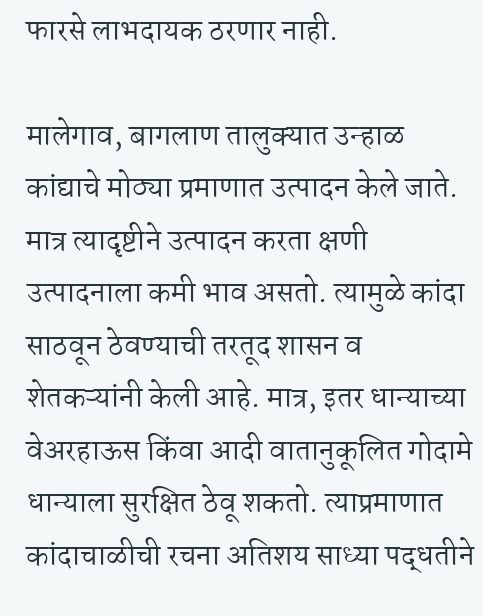फारसे लाभदायक ठरणार नाही.

मालेगाव, बागलाण तालुक्यात उन्हाळ कांद्याचे मोठ्या प्रमाणात उत्पादन केले जाते. मात्र त्यादृष्टीने उत्पादन करता क्षणी उत्पादनाला कमी भाव असतो. त्यामुळे कांदा साठवून ठेवण्याची तरतूद शासन व शेतकऱ्यांनी केली आहे. मात्र, इतर धान्याच्या वेअरहाऊस किंवा आदी वातानुकूलित गोदामे धान्याला सुरक्षित ठेवू शकतो. त्याप्रमाणात कांदाचाळीची रचना अतिशय साध्या पद्धतीने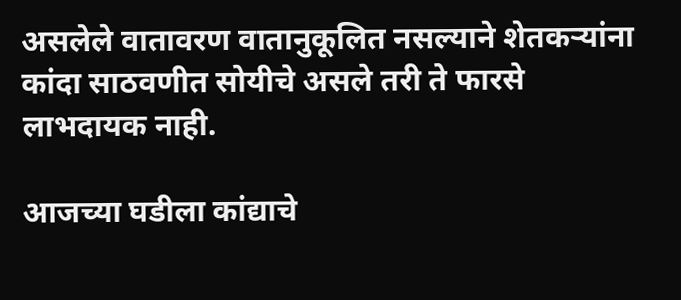असलेले वातावरण वातानुकूलित नसल्याने शेतकऱ्यांना कांदा साठवणीत सोयीचे असले तरी ते फारसे लाभदायक नाही.

आजच्या घडीला कांद्याचे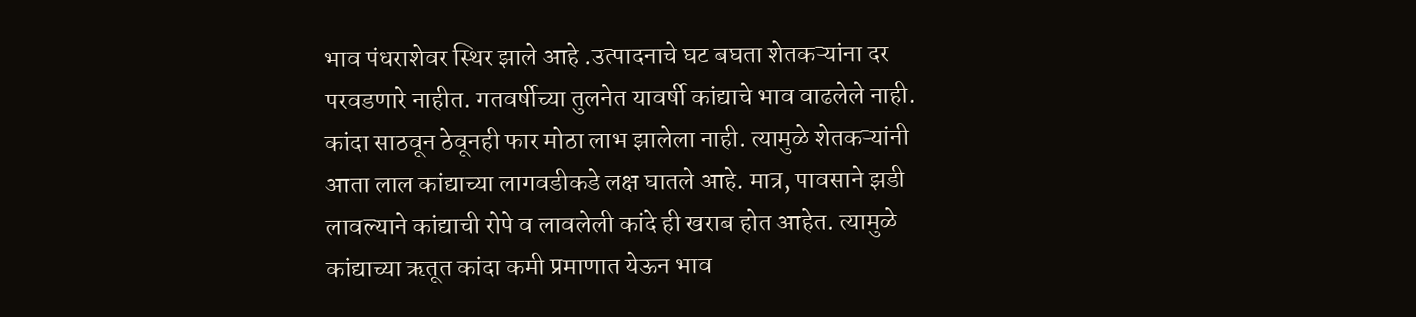भाव पंधराशेवर स्थिर झाले आहे .उत्पादनाचे घट बघता शेतकऱ्यांना दर परवडणारे नाहीत. गतवर्षीच्या तुलनेत यावर्षी कांद्याचे भाव वाढलेले नाही. कांदा साठवून ठेवूनही फार मोठा लाभ झालेला नाही. त्यामुळे शेतकऱ्यांनी आता लाल कांद्याच्या लागवडीकडे लक्ष घातले आहे. मात्र, पावसाने झडी लावल्याने कांद्याची रोपे व लावलेली कांदे ही खराब होत आहेत. त्यामुळे कांद्याच्या ऋतूत कांदा कमी प्रमाणात येऊन भाव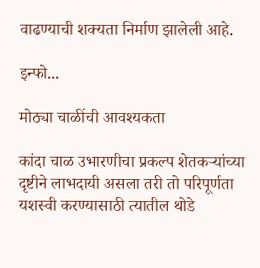वाढण्याची शक्यता निर्माण झालेली आहे.

इन्फो...

मोठ्या चाळींची आवश्यकता

कांदा चाळ उभारणीचा प्रकल्प शेतकऱ्यांच्या दृष्टीने लाभदायी असला तरी तो परिपूर्णता यशस्वी करण्यासाठी त्यातील थोडे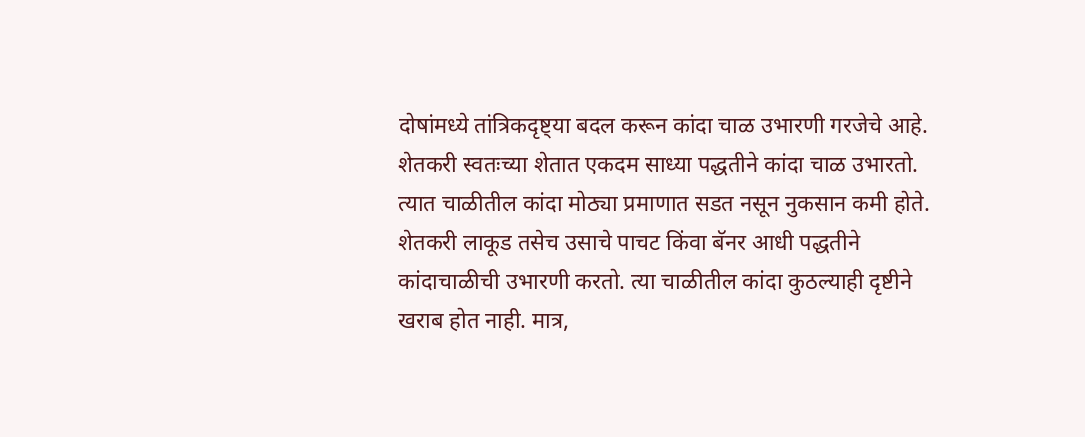दोषांमध्ये तांत्रिकदृष्ट्या बदल करून कांदा चाळ उभारणी गरजेचे आहे. शेतकरी स्वतःच्या शेतात एकदम साध्या पद्धतीने कांदा चाळ उभारतो. त्यात चाळीतील कांदा मोठ्या प्रमाणात सडत नसून नुकसान कमी होते. शेतकरी लाकूड तसेच उसाचे पाचट किंवा बॅनर आधी पद्धतीने कांदाचाळीची उभारणी करतो. त्या चाळीतील कांदा कुठल्याही दृष्टीने खराब होत नाही. मात्र,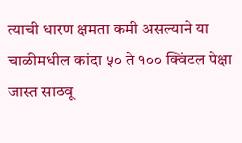त्याची धारण क्षमता कमी असल्याने या चाळीमधील कांदा ५० ते १०० क्विंटल पेक्षा जास्त साठवू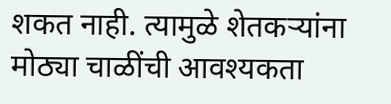शकत नाही. त्यामुळे शेतकऱ्यांना मोठ्या चाळींची आवश्यकता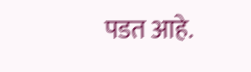पडत आहे.